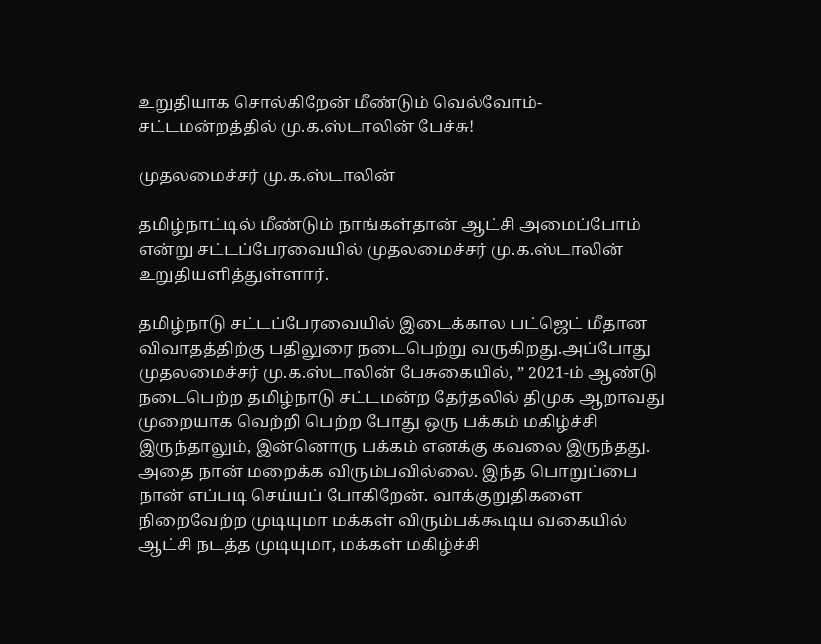உறுதியாக சொல்கிறேன் மீண்டும் வெல்வோம்- சட்டமன்றத்தில் மு.க.ஸ்டாலின் பேச்சு!

முதலமைச்சர் மு.க.ஸ்டாலின்

தமிழ்நாட்டில் மீண்டும் நாங்கள்தான் ஆட்சி அமைப்போம் என்று சட்டப்பேரவையில் முதலமைச்சர் மு.க.ஸ்டாலின் உறுதியளித்துள்ளார்.

தமிழ்நாடு சட்டப்பேரவையில் இடைக்கால பட்ஜெட் மீதான விவாதத்திற்கு பதிலுரை நடைபெற்று வருகிறது.அப்போது முதலமைச்சர் மு.க.ஸ்டாலின் பேசுகையில், ” 2021-ம் ஆண்டு நடைபெற்ற தமிழ்நாடு சட்டமன்ற தேர்தலில் திமுக ஆறாவது முறையாக வெற்றி பெற்ற போது ஒரு பக்கம் மகிழ்ச்சி இருந்தாலும், இன்னொரு பக்கம் எனக்கு கவலை இருந்தது. அதை நான் மறைக்க விரும்பவில்லை. இந்த பொறுப்பை நான் எப்படி செய்யப் போகிறேன். வாக்குறுதிகளை நிறைவேற்ற முடியுமா மக்கள் விரும்பக்கூடிய வகையில் ஆட்சி நடத்த முடியுமா, மக்கள் மகிழ்ச்சி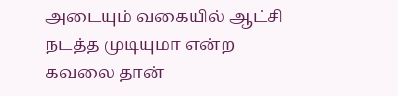அடையும் வகையில் ஆட்சி நடத்த முடியுமா என்ற கவலை தான்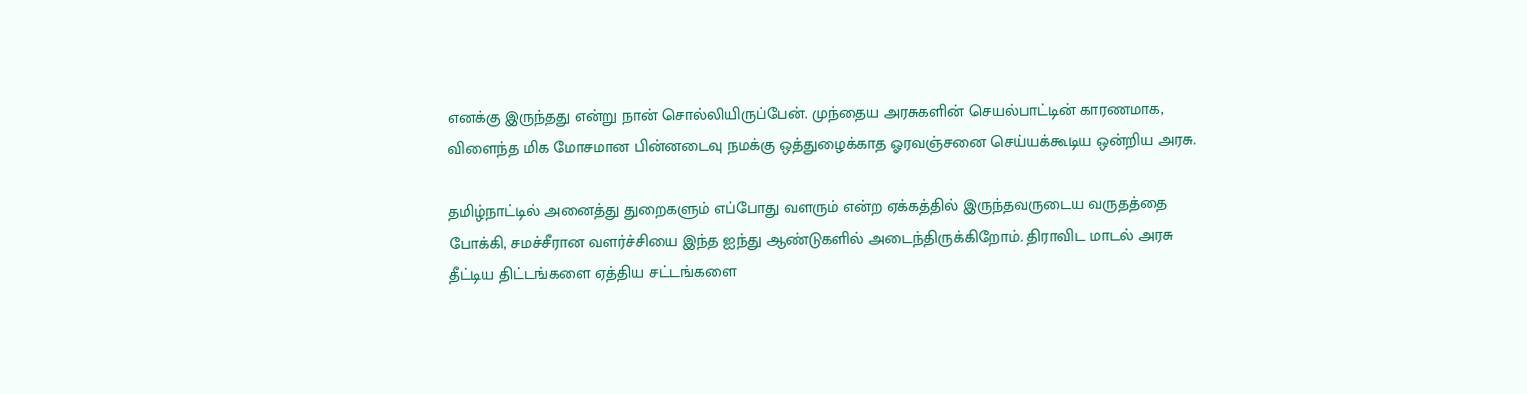எனக்கு இருந்தது என்று நான் சொல்லியிருப்பேன். முந்தைய அரசுகளின் செயல்பாட்டின் காரணமாக, விளைந்த மிக மோசமான பின்னடைவு நமக்கு ஒத்துழைக்காத ஓரவஞ்சனை செய்யக்கூடிய ஒன்றிய அரசு.

தமிழ்நாட்டில் அனைத்து துறைகளும் எப்போது வளரும் என்ற ஏக்கத்தில் இருந்தவருடைய வருதத்தை போக்கி, சமச்சீரான வளர்ச்சியை இந்த ஐந்து ஆண்டுகளில் அடைந்திருக்கிறோம். திராவிட மாடல் அரசு தீட்டிய திட்டங்களை ஏத்திய சட்டங்களை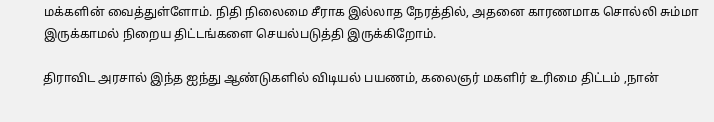மக்களின் வைத்துள்ளோம். நிதி நிலைமை சீராக இல்லாத நேரத்தில், அதனை காரணமாக சொல்லி சும்மா இருக்காமல் நிறைய திட்டங்களை செயல்படுத்தி இருக்கிறோம்.

திராவிட அரசால் இந்த ஐந்து ஆண்டுகளில் விடியல் பயணம், கலைஞர் மகளிர் உரிமை திட்டம் ,நான்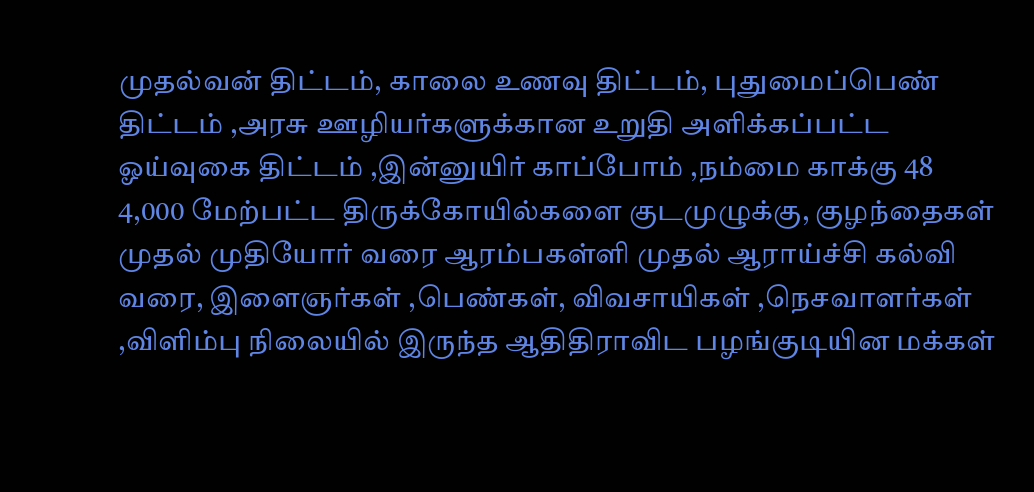முதல்வன் திட்டம், காலை உணவு திட்டம், புதுமைப்பெண் திட்டம் ,அரசு ஊழியர்களுக்கான உறுதி அளிக்கப்பட்ட ஓய்வுகை திட்டம் ,இன்னுயிர் காப்போம் ,நம்மை காக்கு 48 4,000 மேற்பட்ட திருக்கோயில்களை குடமுழுக்கு, குழந்தைகள் முதல் முதியோர் வரை ஆரம்பகள்ளி முதல் ஆராய்ச்சி கல்வி வரை, இளைஞர்கள் ,பெண்கள், விவசாயிகள் ,நெசவாளர்கள் ,விளிம்பு நிலையில் இருந்த ஆதிதிராவிட பழங்குடியின மக்கள்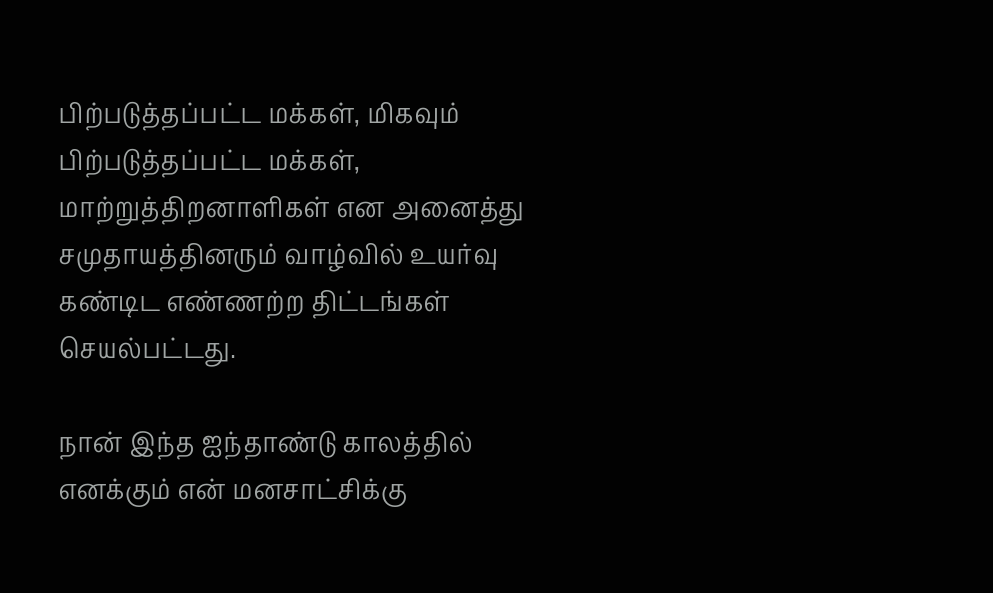பிற்படுத்தப்பட்ட மக்கள், மிகவும் பிற்படுத்தப்பட்ட மக்கள், மாற்றுத்திறனாளிகள் என அனைத்து சமுதாயத்தினரும் வாழ்வில் உயர்வு கண்டிட எண்ணற்ற திட்டங்கள் செயல்பட்டது.

நான் இந்த ஐந்தாண்டு காலத்தில் எனக்கும் என் மனசாட்சிக்கு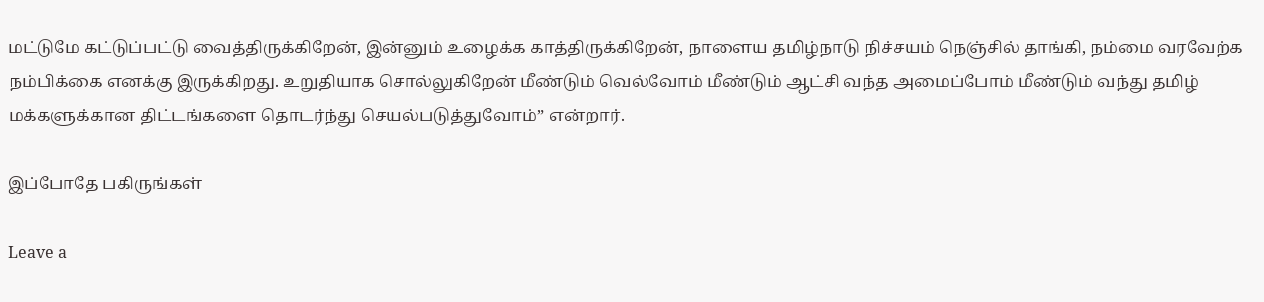மட்டுமே கட்டுப்பட்டு வைத்திருக்கிறேன், இன்னும் உழைக்க காத்திருக்கிறேன், நாளைய தமிழ்நாடு நிச்சயம் நெஞ்சில் தாங்கி, நம்மை வரவேற்க நம்பிக்கை எனக்கு இருக்கிறது. உறுதியாக சொல்லுகிறேன் மீண்டும் வெல்வோம் மீண்டும் ஆட்சி வந்த அமைப்போம் மீண்டும் வந்து தமிழ் மக்களுக்கான திட்டங்களை தொடர்ந்து செயல்படுத்துவோம்” என்றார்.

இப்போதே பகிருங்கள்

Leave a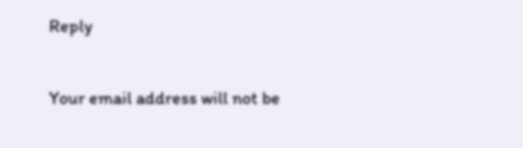Reply

Your email address will not be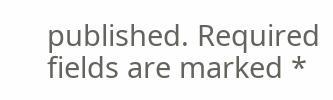published. Required fields are marked *